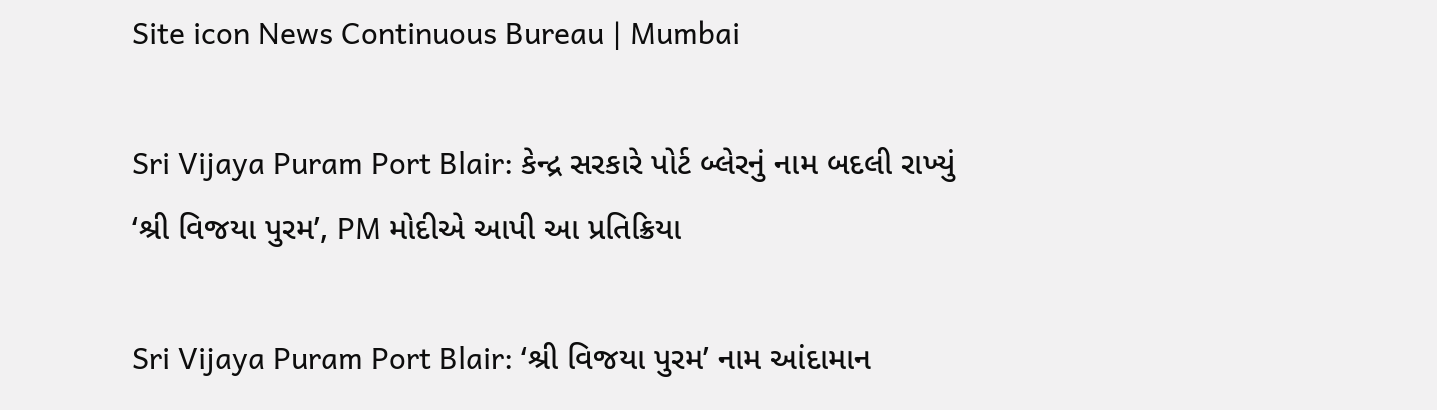Site icon News Continuous Bureau | Mumbai

Sri Vijaya Puram Port Blair: કેન્દ્ર સરકારે પોર્ટ બ્લેરનું નામ બદલી રાખ્યું ‘શ્રી વિજયા પુરમ’, PM મોદીએ આપી આ પ્રતિક્રિયા

Sri Vijaya Puram Port Blair: ‘શ્રી વિજયા પુરમ’ નામ આંદામાન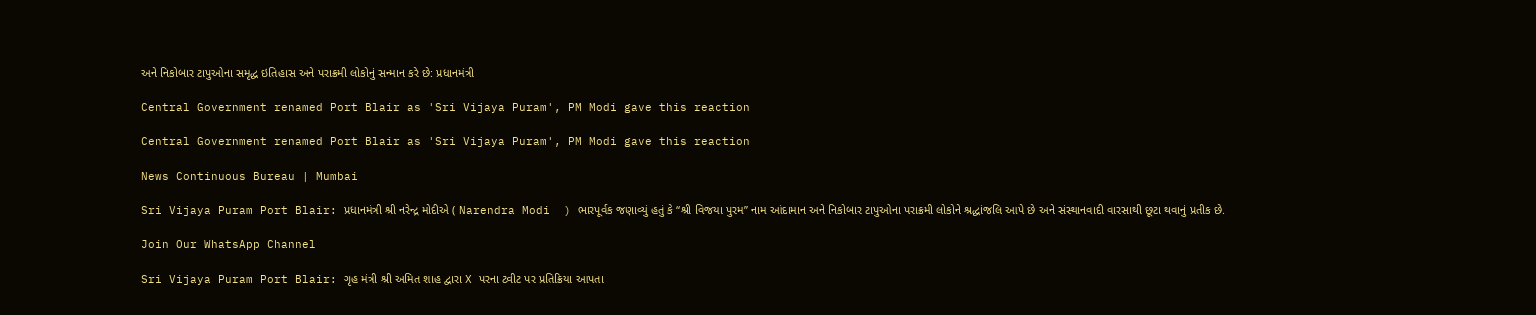અને નિકોબાર ટાપુઓના સમૃદ્ધ ઇતિહાસ અને પરાક્રમી લોકોનું સન્માન કરે છે: પ્રધાનમંત્રી

Central Government renamed Port Blair as 'Sri Vijaya Puram', PM Modi gave this reaction

Central Government renamed Port Blair as 'Sri Vijaya Puram', PM Modi gave this reaction

News Continuous Bureau | Mumbai

Sri Vijaya Puram Port Blair: પ્રધાનમંત્રી શ્રી નરેન્દ્ર મોદીએ ( Narendra Modi  ) ભારપૂર્વક જણાવ્યું હતું કે “શ્રી વિજયા પુરમ” નામ આંદામાન અને નિકોબાર ટાપુઓના પરાક્રમી લોકોને શ્રદ્ધાંજલિ આપે છે અને સંસ્થાનવાદી વારસાથી છૂટા થવાનું પ્રતીક છે.

Join Our WhatsApp Channel

Sri Vijaya Puram Port Blair: ગૃહ મંત્રી શ્રી અમિત શાહ દ્વારા X પરના ટ્વીટ પર પ્રતિક્રિયા આપતા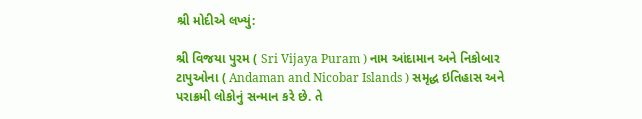શ્રી મોદીએ લખ્યું:

શ્રી વિજયા પુરમ ( Sri Vijaya Puram ) નામ આંદામાન અને નિકોબાર ટાપુઓના ( Andaman and Nicobar Islands ) સમૃદ્ધ ઇતિહાસ અને પરાક્રમી લોકોનું સન્માન કરે છે. તે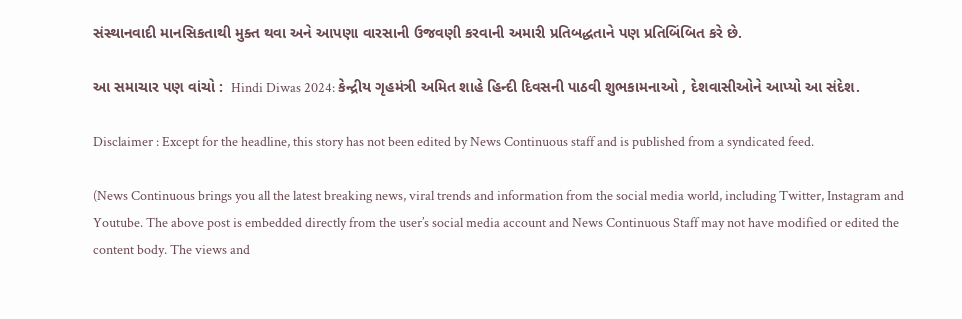સંસ્થાનવાદી માનસિકતાથી મુક્ત થવા અને આપણા વારસાની ઉજવણી કરવાની અમારી પ્રતિબદ્ધતાને પણ પ્રતિબિંબિત કરે છે.

આ સમાચાર પણ વાંચો :  Hindi Diwas 2024: કેન્દ્રીય ગૃહમંત્રી અમિત શાહે હિન્દી દિવસની પાઠવી શુભકામનાઓ , દેશવાસીઓને આપ્યો આ સંદેશ.

Disclaimer : Except for the headline, this story has not been edited by News Continuous staff and is published from a syndicated feed.

(News Continuous brings you all the latest breaking news, viral trends and information from the social media world, including Twitter, Instagram and Youtube. The above post is embedded directly from the user’s social media account and News Continuous Staff may not have modified or edited the content body. The views and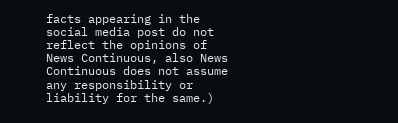facts appearing in the social media post do not reflect the opinions of News Continuous, also News Continuous does not assume any responsibility or liability for the same.)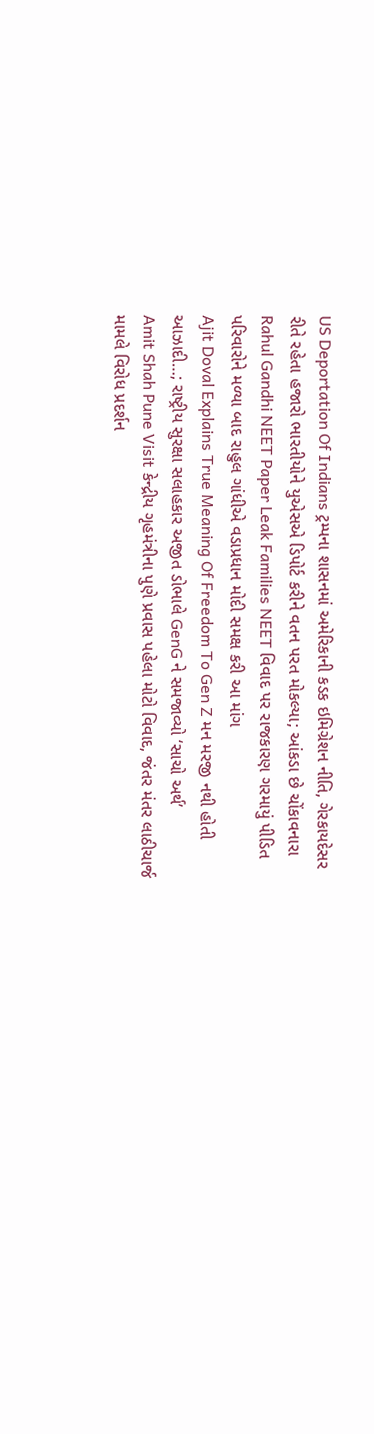US Deportation Of Indians ટ્રમ્પના શાસનમાં અમેરિકાની કડક ઇમિગ્રેશન નીતિ, ગેરકાયદેસર રીતે રહેતા હજારો ભારતીયોને યુએસએ ડિપોર્ટ કરીને વતન પરત મોકલ્યા; આંકડા છે ચોંકાવનારા
Rahul Gandhi NEET Paper Leak Families NEET વિવાદ પર રાજકારણ ગરમાયું પીડિત પરિવારોને મળ્યા બાદ રાહુલ ગાંધીએ વડાપ્રધાન મોદી સમક્ષ કરી આ માંગ
Ajit Doval Explains True Meaning Of Freedom To Gen Z મન મરજી નથી હોતી આઝાદી…; રાષ્ટ્રીય સુરક્ષા સલાહકાર અજીત ડોભાલે GenG ને સમજાવ્યો ‘સાચો અર્થ’
Amit Shah Pune Visit કેન્દ્રીય ગૃહમંત્રીના પુણે પ્રવાસ પહેલા મોટો વિવાદ, જંતર મંતર લાઠીચાર્જ મામલે વિરોધ પ્રદર્શન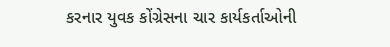કરનાર યુવક કોંગ્રેસના ચાર કાર્યકર્તાઓની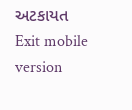અટકાયત
Exit mobile version